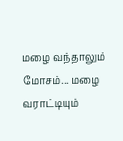மழை வந்தாலும் மோசம்... மழை வராட்டியும்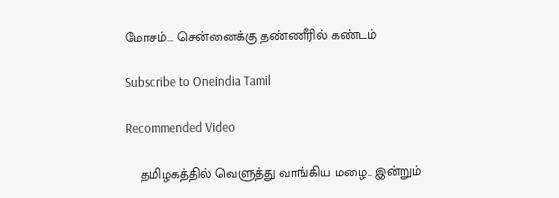மோசம்... சென்னைக்கு தண்ணீரில் கண்டம்

Subscribe to Oneindia Tamil

Recommended Video

    தமிழகத்தில் வெளுத்து வாங்கிய மழை.. இன்றும்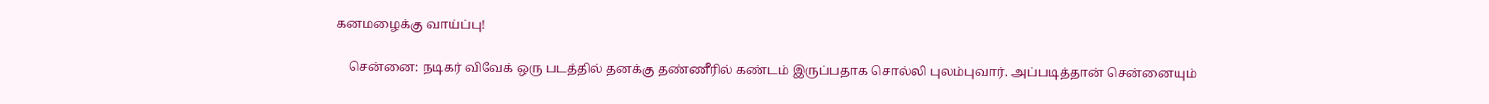கனமழைக்கு வாய்ப்பு!

    சென்னை: நடிகர் விவேக் ஒரு படத்தில் தனக்கு தண்ணீரில் கண்டம் இருப்பதாக சொல்லி புலம்புவார். அப்படித்தான் சென்னையும்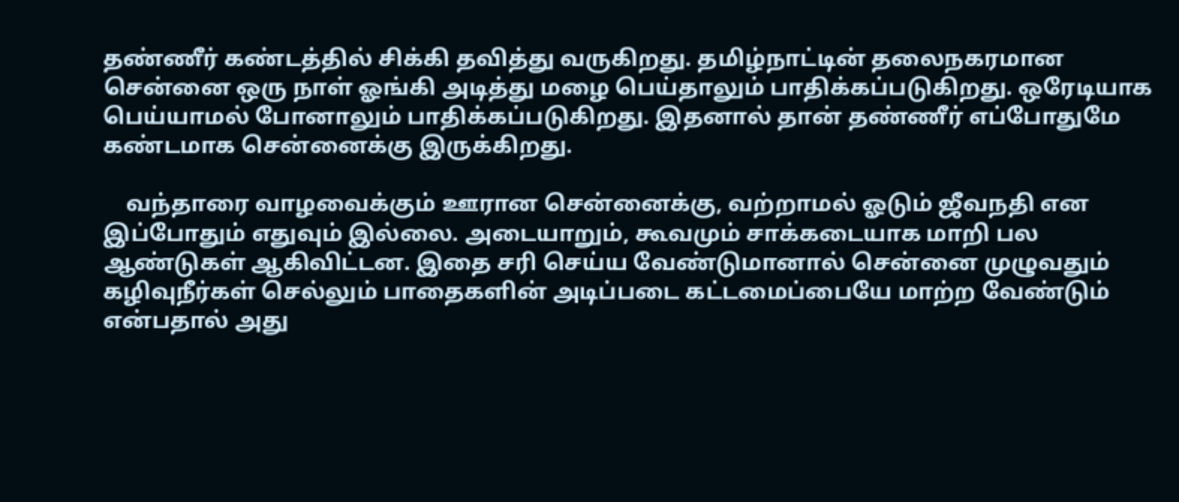தண்ணீர் கண்டத்தில் சிக்கி தவித்து வருகிறது. தமிழ்நாட்டின் தலைநகரமான சென்னை ஒரு நாள் ஓங்கி அடித்து மழை பெய்தாலும் பாதிக்கப்படுகிறது. ஒரேடியாக பெய்யாமல் போனாலும் பாதிக்கப்படுகிறது. இதனால் தான் தண்ணீர் எப்போதுமே கண்டமாக சென்னைக்கு இருக்கிறது.

    வந்தாரை வாழவைக்கும் ஊரான சென்னைக்கு, வற்றாமல் ஓடும் ஜீவநதி என இப்போதும் எதுவும் இல்லை. அடையாறும், கூவமும் சாக்கடையாக மாறி பல ஆண்டுகள் ஆகிவிட்டன. இதை சரி செய்ய வேண்டுமானால் சென்னை முழுவதும் கழிவுநீர்கள் செல்லும் பாதைகளின் அடிப்படை கட்டமைப்பையே மாற்ற வேண்டும் என்பதால் அது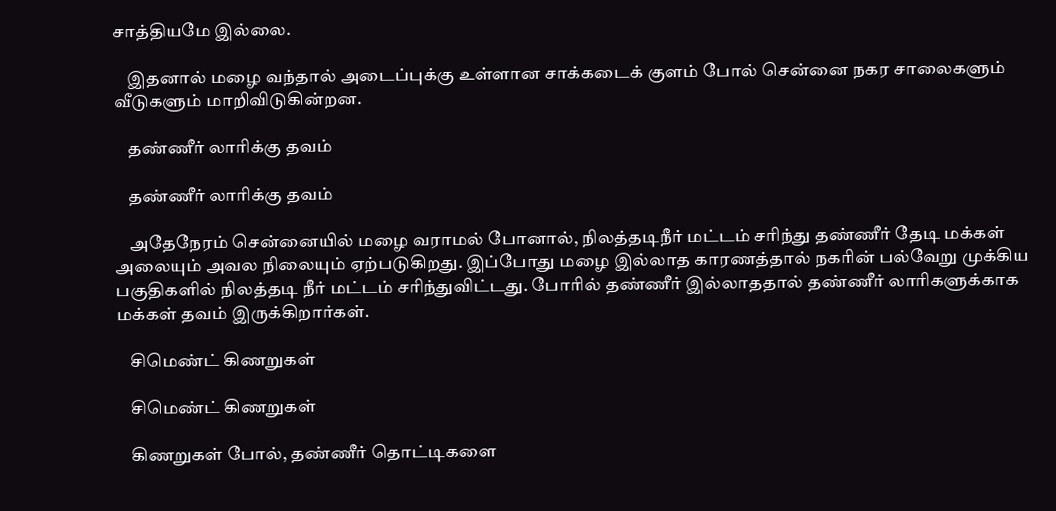சாத்தியமே இல்லை.

    இதனால் மழை வந்தால் அடைப்புக்கு உள்ளான சாக்கடைக் குளம் போல் சென்னை நகர சாலைகளும் வீடுகளும் மாறிவிடுகின்றன.

    தண்ணீர் லாரிக்கு தவம்

    தண்ணீர் லாரிக்கு தவம்

    அதேநேரம் சென்னையில் மழை வராமல் போனால், நிலத்தடிநீர் மட்டம் சரிந்து தண்ணீர் தேடி மக்கள் அலையும் அவல நிலையும் ஏற்படுகிறது. இப்போது மழை இல்லாத காரணத்தால் நகரின் பல்வேறு முக்கிய பகுதிகளில் நிலத்தடி நீர் மட்டம் சரிந்துவிட்டது. போரில் தண்ணீர் இல்லாததால் தண்ணீர் லாரிகளுக்காக மக்கள் தவம் இருக்கிறார்கள்.

    சிமெண்ட் கிணறுகள்

    சிமெண்ட் கிணறுகள்

    கிணறுகள் போல், தண்ணீர் தொட்டிகளை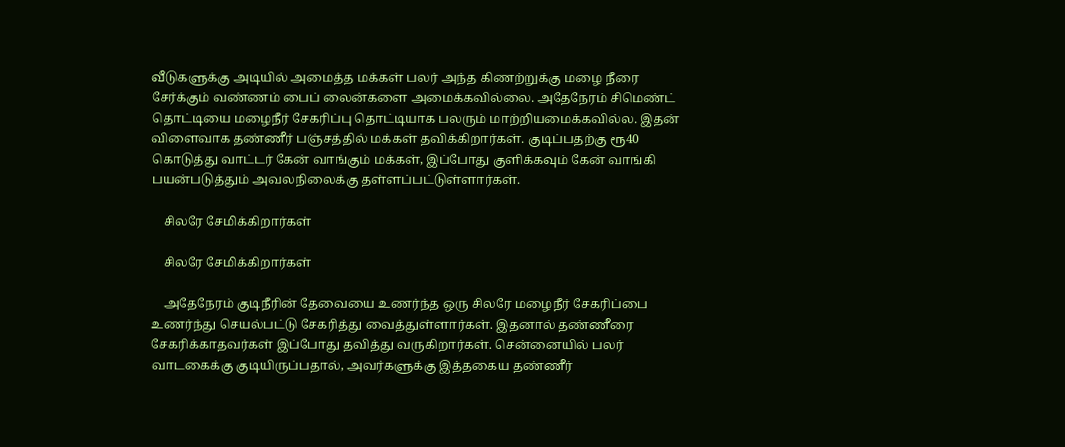வீடுகளுக்கு அடியில் அமைத்த மக்கள் பலர் அந்த கிணற்றுக்கு மழை நீரை சேர்க்கும் வண்ணம் பைப் லைன்களை அமைக்கவில்லை. அதேநேரம் சிமெண்ட் தொட்டியை மழைநீர் சேகரிப்பு தொட்டியாக பலரும் மாற்றியமைக்கவில்ல. இதன் விளைவாக தண்ணீர் பஞ்சத்தில் மக்கள் தவிக்கிறார்கள். குடிப்பதற்கு ரூ40 கொடுத்து வாட்டர் கேன் வாங்கும் மக்கள், இப்போது குளிக்கவும் கேன் வாங்கி பயன்படுத்தும் அவலநிலைக்கு தள்ளப்பட்டுள்ளார்கள்.

    சிலரே சேமிக்கிறார்கள்

    சிலரே சேமிக்கிறார்கள்

    அதேநேரம் குடிநீரின் தேவையை உணர்ந்த ஒரு சிலரே மழைநீர் சேகரிப்பை உணர்ந்து செயல்பட்டு சேகரித்து வைத்துள்ளார்கள். இதனால் தண்ணீரை சேகரிக்காதவர்கள் இப்போது தவித்து வருகிறார்கள். சென்னையில் பலர் வாடகைக்கு குடியிருப்பதால், அவர்களுக்கு இத்தகைய தண்ணீர்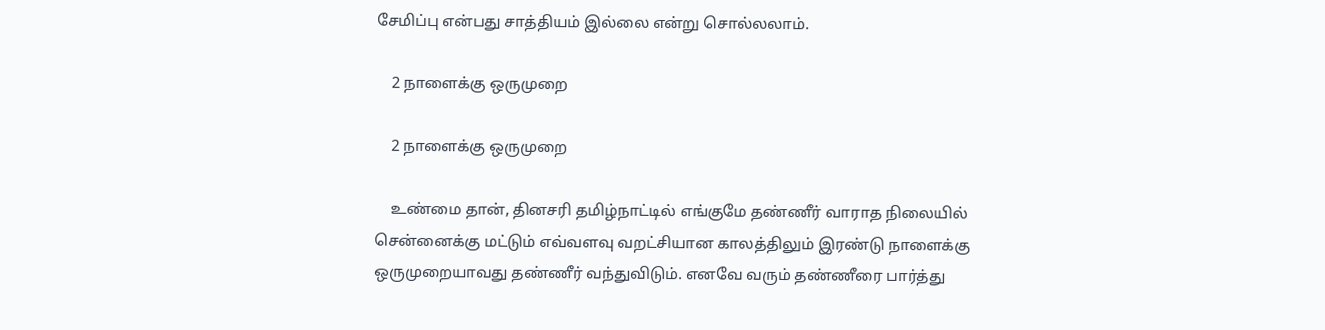சேமிப்பு என்பது சாத்தியம் இல்லை என்று சொல்லலாம்.

    2 நாளைக்கு ஒருமுறை

    2 நாளைக்கு ஒருமுறை

    உண்மை தான், தினசரி தமிழ்நாட்டில் எங்குமே தண்ணீர் வாராத நிலையில் சென்னைக்கு மட்டும் எவ்வளவு வறட்சியான காலத்திலும் இரண்டு நாளைக்கு ஒருமுறையாவது தண்ணீர் வந்துவிடும். எனவே வரும் தண்ணீரை பார்த்து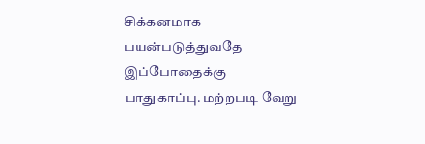சிக்கனமாக பயன்படுத்துவதே இப்போதைக்கு பாதுகாப்பு. மற்றபடி வேறு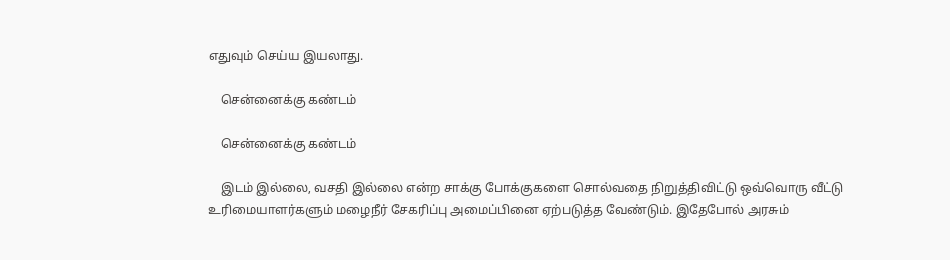எதுவும் செய்ய இயலாது.

    சென்னைக்கு கண்டம்

    சென்னைக்கு கண்டம்

    இடம் இல்லை, வசதி இல்லை என்ற சாக்கு போக்குகளை சொல்வதை நிறுத்திவிட்டு ஒவ்வொரு வீட்டு உரிமையாளர்களும் மழைநீர் சேகரிப்பு அமைப்பினை ஏற்படுத்த வேண்டும். இதேபோல் அரசும்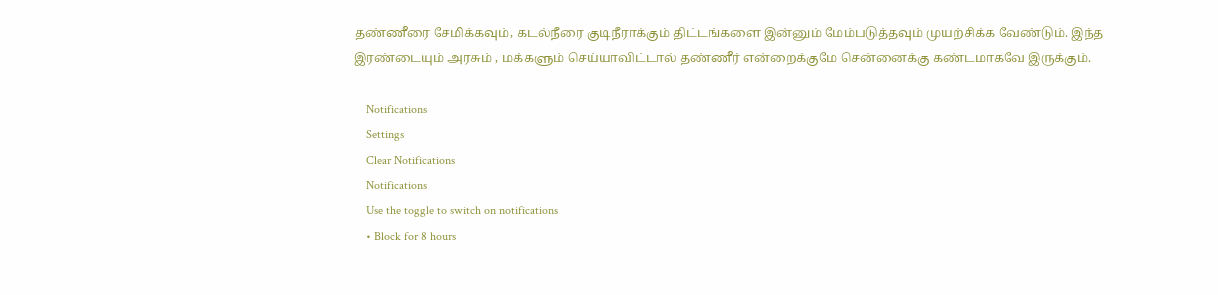தண்ணீரை சேமிக்கவும், கடல்நீரை குடிநீராக்கும் திட்டங்களை இன்னும் மேம்படுத்தவும் முயற்சிக்க வேண்டும். இந்த இரண்டையும் அரசும் , மக்களும் செய்யாவிட்டால் தண்ணீர் என்றைக்குமே சென்னைக்கு கண்டமாகவே இருக்கும்.

    Notifications
    Settings
    Clear Notifications
    Notifications
    Use the toggle to switch on notifications
    • Block for 8 hours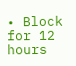• Block for 12 hours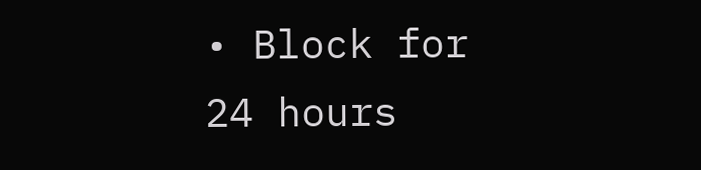• Block for 24 hours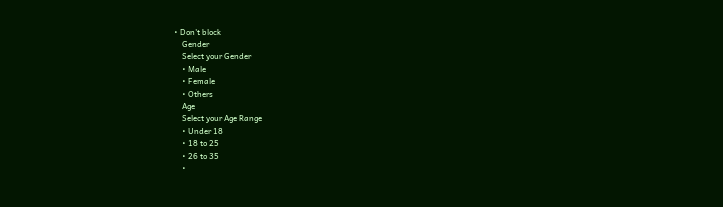• Don't block
    Gender
    Select your Gender
    • Male
    • Female
    • Others
    Age
    Select your Age Range
    • Under 18
    • 18 to 25
    • 26 to 35
    •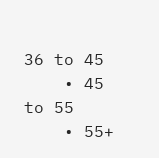36 to 45
    • 45 to 55
    • 55+